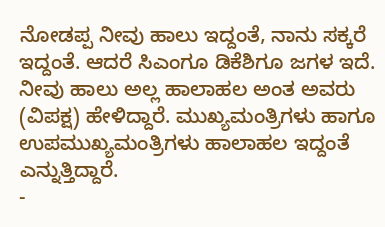ನೋಡಪ್ಪ ನೀವು ಹಾಲು ಇದ್ದಂತೆ, ನಾನು ಸಕ್ಕರೆ ಇದ್ದಂತೆ. ಆದರೆ ಸಿಎಂಗೂ ಡಿಕೆಶಿಗೂ ಜಗಳ ಇದೆ. ನೀವು ಹಾಲು ಅಲ್ಲ ಹಾಲಾಹಲ ಅಂತ ಅವರು (ವಿಪಕ್ಷ) ಹೇಳಿದ್ದಾರೆ. ಮುಖ್ಯಮಂತ್ರಿಗಳು ಹಾಗೂ ಉಪಮುಖ್ಯಮಂತ್ರಿಗಳು ಹಾಲಾಹಲ ಇದ್ದಂತೆ ಎನ್ನುತ್ತಿದ್ದಾರೆ.
-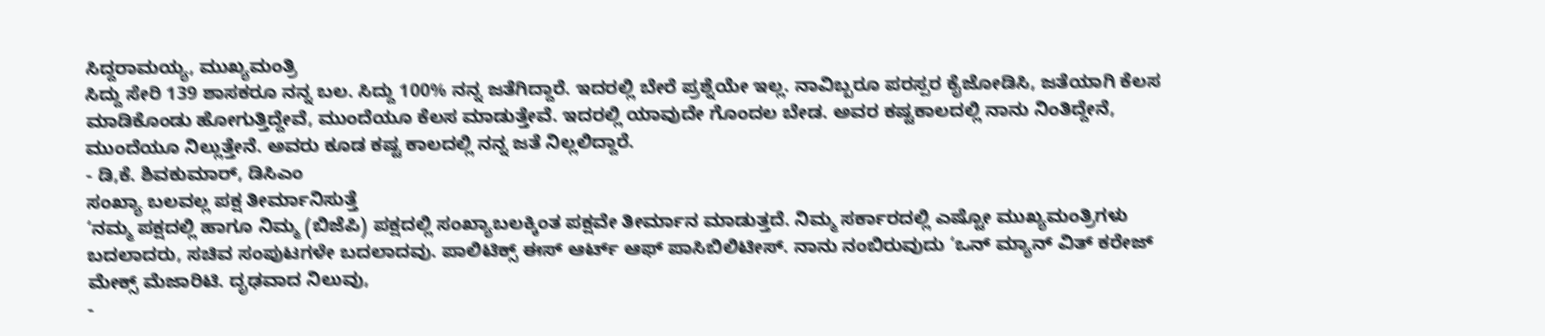ಸಿದ್ದರಾಮಯ್ಯ, ಮುಖ್ಯಮಂತ್ರಿ
ಸಿದ್ದು ಸೇರಿ 139 ಶಾಸಕರೂ ನನ್ನ ಬಲ. ಸಿದ್ದು 100% ನನ್ನ ಜತೆಗಿದ್ದಾರೆ. ಇದರಲ್ಲಿ ಬೇರೆ ಪ್ರಶ್ನೆಯೇ ಇಲ್ಲ. ನಾವಿಬ್ಬರೂ ಪರಸ್ಪರ ಕೈಜೋಡಿಸಿ, ಜತೆಯಾಗಿ ಕೆಲಸ ಮಾಡಿಕೊಂಡು ಹೋಗುತ್ತಿದ್ದೇವೆ, ಮುಂದೆಯೂ ಕೆಲಸ ಮಾಡುತ್ತೇವೆ. ಇದರಲ್ಲಿ ಯಾವುದೇ ಗೊಂದಲ ಬೇಡ. ಅವರ ಕಷ್ಟಕಾಲದಲ್ಲಿ ನಾನು ನಿಂತಿದ್ದೇನೆ, ಮುಂದೆಯೂ ನಿಲ್ಲುತ್ತೇನೆ. ಅವರು ಕೂಡ ಕಷ್ಟ ಕಾಲದಲ್ಲಿ ನನ್ನ ಜತೆ ನಿಲ್ಲಲಿದ್ದಾರೆ.
- ಡಿ,ಕೆ. ಶಿವಕುಮಾರ್, ಡಿಸಿಎಂ
ಸಂಖ್ಯಾ ಬಲವಲ್ಲ ಪಕ್ಷ ತೀರ್ಮಾನಿಸುತ್ತೆ
‘ನಮ್ಮ ಪಕ್ಷದಲ್ಲಿ ಹಾಗೂ ನಿಮ್ಮ (ಬಿಜೆಪಿ) ಪಕ್ಷದಲ್ಲಿ ಸಂಖ್ಯಾಬಲಕ್ಕಿಂತ ಪಕ್ಷವೇ ತೀರ್ಮಾನ ಮಾಡುತ್ತದೆ. ನಿಮ್ಮ ಸರ್ಕಾರದಲ್ಲಿ ಎಷ್ಟೋ ಮುಖ್ಯಮಂತ್ರಿಗಳು ಬದಲಾದರು, ಸಚಿವ ಸಂಪುಟಗಳೇ ಬದಲಾದವು. ಪಾಲಿಟಿಕ್ಸ್ ಈಸ್ ಆರ್ಟ್ ಆಫ್ ಪಾಸಿಬಿಲಿಟೀಸ್. ನಾನು ನಂಬಿರುವುದು ‘ಒನ್ ಮ್ಯಾನ್ ವಿತ್ ಕರೇಜ್ ಮೇಕ್ಸ್ ಮೆಜಾರಿಟಿ. ದೃಢವಾದ ನಿಲುವು,
-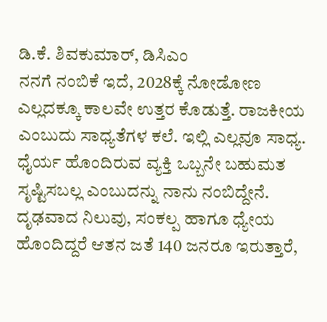ಡಿ.ಕೆ. ಶಿವಕುಮಾರ್, ಡಿಸಿಎಂ
ನನಗೆ ನಂಬಿಕೆ ಇದೆ, 2028ಕ್ಕೆ ನೋಡೋಣ
ಎಲ್ಲದಕ್ಕೂ ಕಾಲವೇ ಉತ್ತರ ಕೊಡುತ್ತೆ. ರಾಜಕೀಯ ಎಂಬುದು ಸಾಧ್ಯತೆಗಳ ಕಲೆ. ಇಲ್ಲಿ ಎಲ್ಲವೂ ಸಾಧ್ಯ. ಧೈರ್ಯ ಹೊಂದಿರುವ ವ್ಯಕ್ತಿ ಒಬ್ಬನೇ ಬಹುಮತ ಸೃಷ್ಟಿಸಬಲ್ಲ ಎಂಬುದನ್ನು ನಾನು ನಂಬಿದ್ದೇನೆ. ದೃಢವಾದ ನಿಲುವು, ಸಂಕಲ್ಪ ಹಾಗೂ ಧ್ಯೇಯ ಹೊಂದಿದ್ದರೆ ಆತನ ಜತೆ 140 ಜನರೂ ಇರುತ್ತಾರೆ,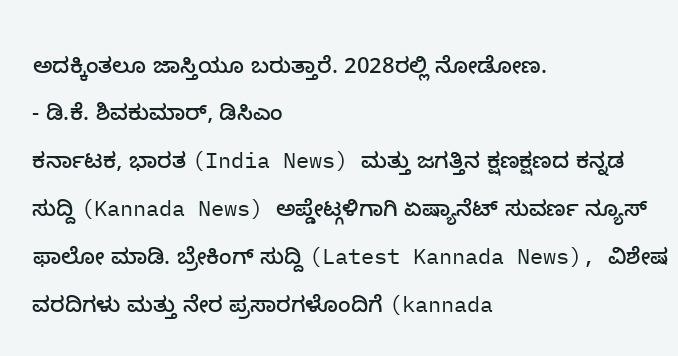ಅದಕ್ಕಿಂತಲೂ ಜಾಸ್ತಿಯೂ ಬರುತ್ತಾರೆ. 2028ರಲ್ಲಿ ನೋಡೋಣ.
- ಡಿ.ಕೆ. ಶಿವಕುಮಾರ್, ಡಿಸಿಎಂ
ಕರ್ನಾಟಕ, ಭಾರತ (India News) ಮತ್ತು ಜಗತ್ತಿನ ಕ್ಷಣಕ್ಷಣದ ಕನ್ನಡ ಸುದ್ದಿ (Kannada News) ಅಪ್ಡೇಟ್ಗಳಿಗಾಗಿ ಏಷ್ಯಾನೆಟ್ ಸುವರ್ಣ ನ್ಯೂಸ್ ಫಾಲೋ ಮಾಡಿ. ಬ್ರೇಕಿಂಗ್ ಸುದ್ದಿ (Latest Kannada News), ವಿಶೇಷ ವರದಿಗಳು ಮತ್ತು ನೇರ ಪ್ರಸಾರಗಳೊಂದಿಗೆ (kannada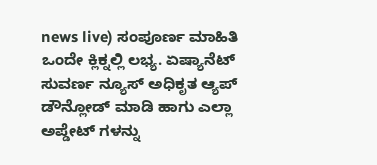news live) ಸಂಪೂರ್ಣ ಮಾಹಿತಿ ಒಂದೇ ಕ್ಲಿಕ್ನಲ್ಲಿ ಲಭ್ಯ. ಏಷ್ಯಾನೆಟ್ ಸುವರ್ಣ ನ್ಯೂಸ್ ಅಧಿಕೃತ ಆ್ಯಪ್ ಡೌನ್ಲೋಡ್ ಮಾಡಿ ಹಾಗು ಎಲ್ಲಾ ಅಪ್ಡೇಟ್ ಗಳನ್ನು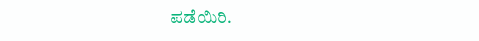ಪಡೆಯಿರಿ.